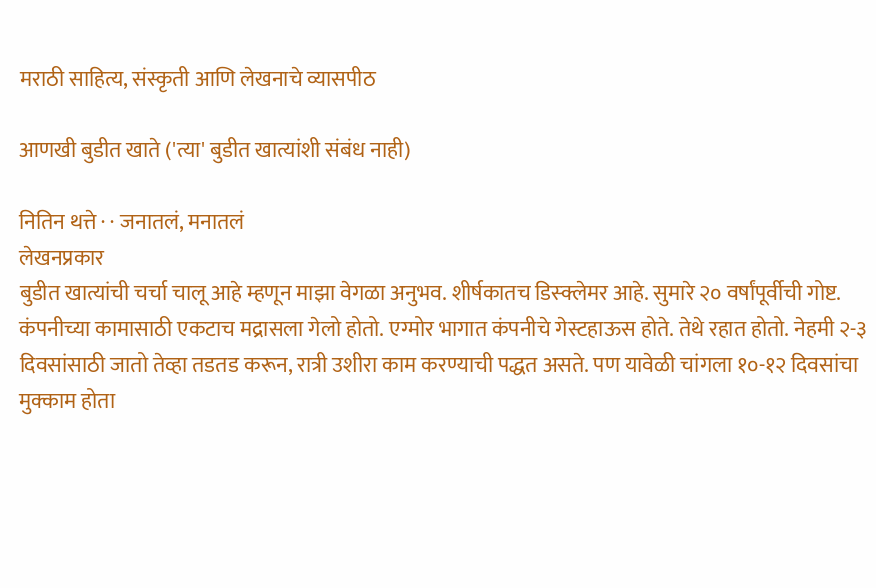मराठी साहित्य, संस्कृती आणि लेखनाचे व्यासपीठ

आणखी बुडीत खाते ('त्या' बुडीत खात्यांशी संबंध नाही)

नितिन थत्ते · · जनातलं, मनातलं
लेखनप्रकार
बुडीत खात्यांची चर्चा चालू आहे म्हणून माझा वेगळा अनुभव. शीर्षकातच डिस्क्लेमर आहे. सुमारे २० वर्षांपूर्वीची गोष्ट. कंपनीच्या कामासाठी एकटाच मद्रासला गेलो होतो. एग्मोर भागात कंपनीचे गेस्टहाऊस होते. तेथे रहात होतो. नेहमी २-३ दिवसांसाठी जातो तेव्हा तडतड करून, रात्री उशीरा काम करण्याची पद्धत असते. पण यावेळी चांगला १०-१२ दिवसांचा मुक्काम होता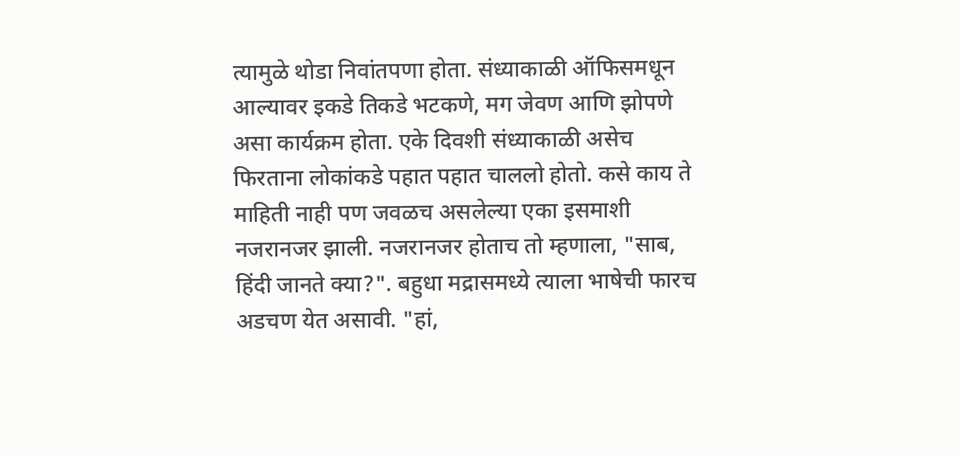त्यामुळे थोडा निवांतपणा होता. संध्याकाळी ऑफिसमधून आल्यावर इकडे तिकडे भटकणे, मग जेवण आणि झोपणे असा कार्यक्रम होता. एके दिवशी संध्याकाळी असेच फिरताना लोकांकडे पहात पहात चाललो होतो. कसे काय ते माहिती नाही पण जवळच असलेल्या एका इसमाशी नजरानजर झाली. नजरानजर होताच तो म्हणाला, "साब, हिंदी जानते क्या?". बहुधा मद्रासमध्ये त्याला भाषेची फारच अडचण येत असावी. "हां,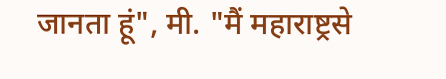जानता हूं", मी. "मैं महाराष्ट्रसे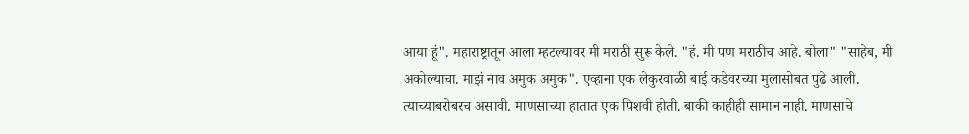आया हूं". महाराष्ट्रातून आला म्हटल्यावर मी मराठी सुरू केले. "हं. मी पण मराठीच आहे. बोला" "साहेब, मी अकोल्याचा. माझं नाव अमुक अमुक". एव्हाना एक लेकुरवाळी बाई कडेवरच्या मुलासोबत पुढे आली. त्याच्याबरोबरच असावी. माणसाच्या हातात एक पिशवी होती. बाकी काहीही सामान नाही. माणसाचे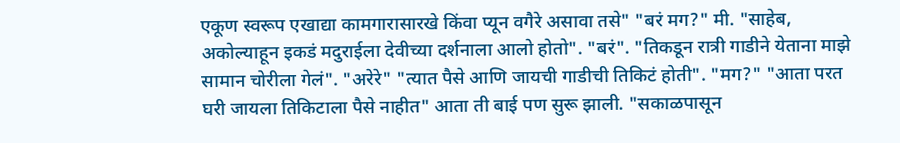एकूण स्वरूप एखाद्या कामगारासारखे किंवा प्यून वगैरे असावा तसे" "बरं मग?" मी. "साहेब, अकोल्याहून इकडं मदुराईला देवीच्या दर्शनाला आलो होतो". "बरं". "तिकडून रात्री गाडीने येताना माझे सामान चोरीला गेलं". "अरेरे" "त्यात पैसे आणि जायची गाडीची तिकिटं होती". "मग?" "आता परत घरी जायला तिकिटाला पैसे नाहीत" आता ती बाई पण सुरू झाली. "सकाळपासून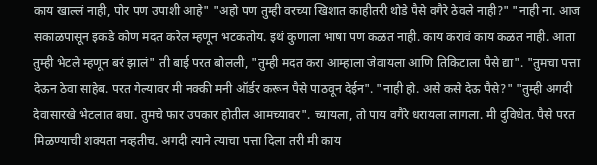काय खाल्लं नाही, पोर पण उपाशी आहे" "अहो पण तुम्ही वरच्या खिशात काहीतरी थोडे पैसे वगैरे ठेवले नाही?" "नाही ना. आज सकाळपासून इकडे कोण मदत करेल म्हणून भटकतोय. इथं कुणाला भाषा पण कळत नाही. काय करावं काय कळत नाही. आता तुम्ही भेटले म्हणून बरं झालं" ती बाई परत बोलली, "तुम्ही मदत करा आम्हाला जेवायला आणि तिकिटाला पैसे द्या". "तुमचा पत्ता देऊन ठेवा साहेब. परत गेल्यावर मी नक्की मनी ऑर्डर करून पैसे पाठवून देईन". "नाही हो. असे कसे देऊ पैसे?" "तुम्ही अगदी देवासारखे भेटलात बघा. तुमचे फार उपकार होतील आमच्यावर". च्यायला, तो पाय वगैरे धरायला लागला. मी दुविधेत. पैसे परत मिळण्याची शक्यता नव्हतीच. अगदी त्याने त्याचा पत्ता दिला तरी मी काय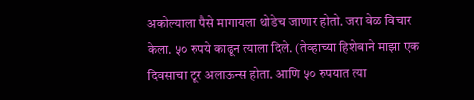अकोल्याला पैसे मागायला थोडेच जाणार होतो. जरा वेळ विचार केला. ५० रुपये काढून त्याला दिले. (तेव्हाच्या हिशेबाने माझा एक दिवसाचा टूर अलाऊन्स होता. आणि ५० रुपयात त्या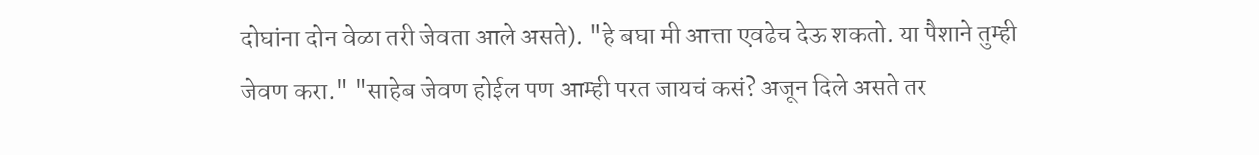दोघांना दोन वेळा तरी जेवता आले असते). "हे बघा मी आत्ता एवढेच देऊ शकतो. या पैशाने तुम्ही जेवण करा." "साहेब जेवण होईल पण आम्ही परत जायचं कसं? अजून दिले असते तर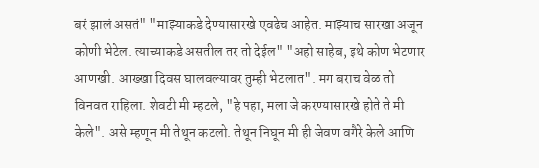बरं झालं असतं" "माझ्याकडे देण्यासारखे एवढेच आहेत. माझ्याच सारखा अजून कोणी भेटेल. त्याच्याकडे असतील तर तो देईल" "अहो साहेब, इथे कोण भेटणार आणखी. आख्खा दिवस घालवल्यावर तुम्ही भेटलात". मग बराच वेळ तो विनवत राहिला. शेवटी मी म्हटले, "हे पहा, मला जे करण्यासारखे होते ते मी केले". असे म्हणून मी तेथून कटलो. तेथून निघून मी ही जेवण वगैरे केले आणि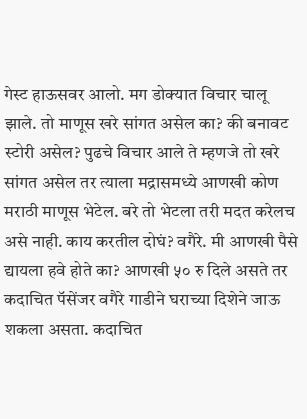गेस्ट हाऊसवर आलो. मग डोक्यात विचार चालू झाले. तो माणूस खरे सांगत असेल का? की बनावट स्टोरी असेल? पुढचे विचार आले ते म्हणजे तो खरे सांगत असेल तर त्याला मद्रासमध्ये आणखी कोण मराठी माणूस भेटेल. बरे तो भेटला तरी मदत करेलच असे नाही. काय करतील दोघं? वगैरे. मी आणखी पैसे द्यायला हवे होते का? आणखी ५० रु दिले असते तर कदाचित पॅसेंजर वगैरे गाडीने घराच्या दिशेने जाऊ शकला असता. कदाचित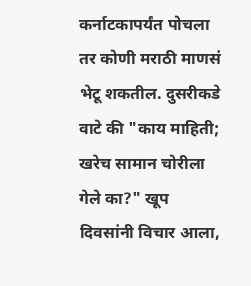कर्नाटकापर्यंत पोचला तर कोणी मराठी माणसं भेटू शकतील. दुसरीकडे वाटे की "काय माहिती; खरेच सामान चोरीला गेले का?" खूप दिवसांनी विचार आला,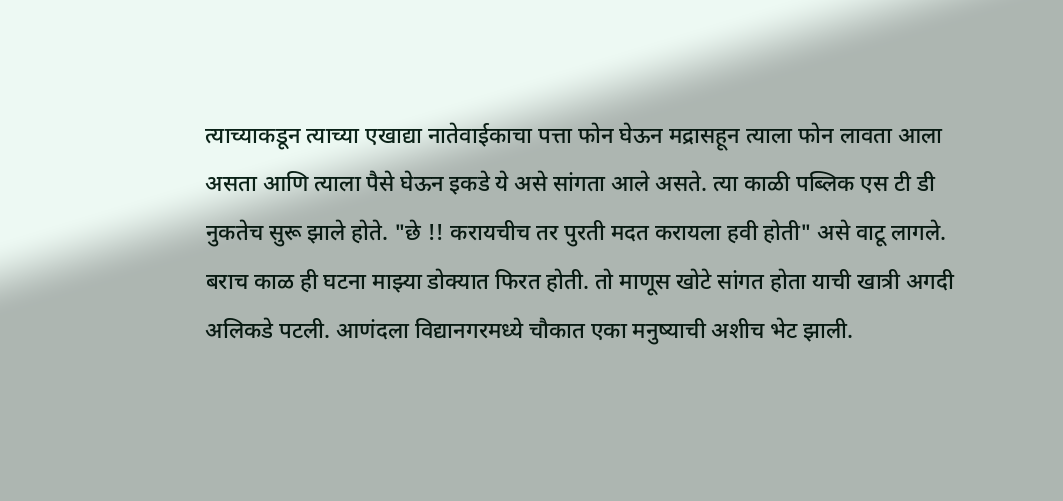त्याच्याकडून त्याच्या एखाद्या नातेवाईकाचा पत्ता फोन घेऊन मद्रासहून त्याला फोन लावता आला असता आणि त्याला पैसे घेऊन इकडे ये असे सांगता आले असते. त्या काळी पब्लिक एस टी डी नुकतेच सुरू झाले होते. "छे !! करायचीच तर पुरती मदत करायला हवी होती" असे वाटू लागले. बराच काळ ही घटना माझ्या डोक्यात फिरत होती. तो माणूस खोटे सांगत होता याची खात्री अगदी अलिकडे पटली. आणंदला विद्यानगरमध्ये चौकात एका मनुष्याची अशीच भेट झाली.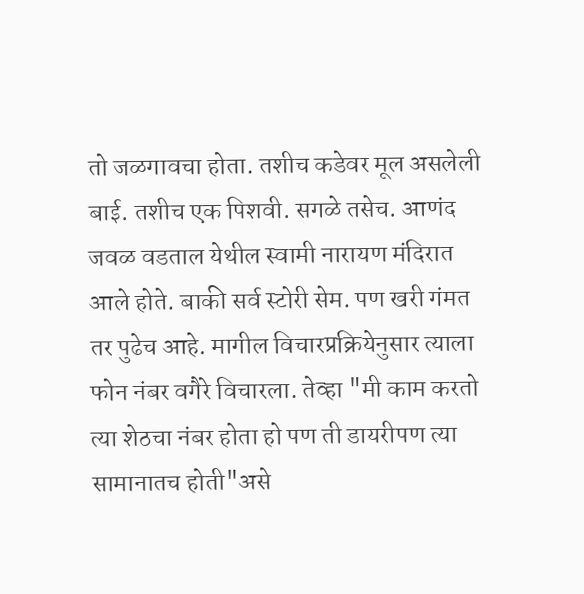तो जळगावचा होता. तशीच कडेवर मूल असलेली बाई. तशीच एक पिशवी. सगळे तसेच. आणंद जवळ वडताल येथील स्वामी नारायण मंदिरात आले होते. बाकी सर्व स्टोरी सेम. पण खरी गंमत तर पुढेच आहे. मागील विचारप्रक्रियेनुसार त्याला फोन नंबर वगैरे विचारला. तेव्हा "मी काम करतो त्या शेठचा नंबर होता हो पण ती डायरीपण त्या सामानातच होती"असे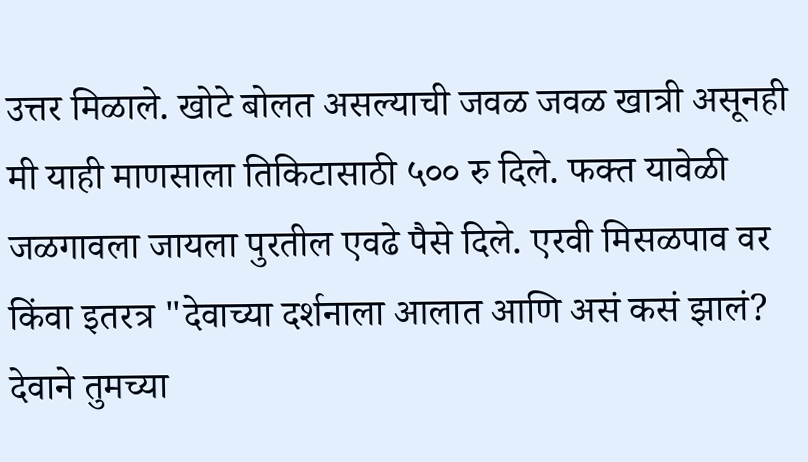उत्तर मिळाले. खोटे बोलत असल्याची जवळ जवळ खात्री असूनही मी याही माणसाला तिकिटासाठी ५०० रु दिले. फक्त यावेळी जळगावला जायला पुरतील एवढे पैसे दिले. एरवी मिसळपाव वर किंवा इतरत्र "देवाच्या दर्शनाला आलात आणि असं कसं झालं? देवाने तुमच्या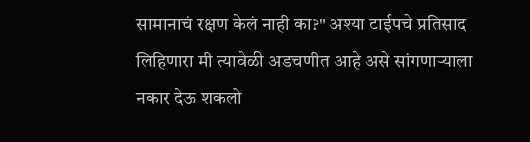सामानाचं रक्षण केलं नाही का?" अश्या टाईपचे प्रतिसाद लिहिणारा मी त्यावेळी अडचणीत आहे असे सांगणार्‍याला नकार देऊ शकलो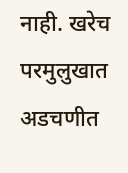नाही. खरेच परमुलुखात अडचणीत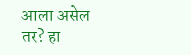आला असेल तर? हा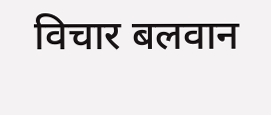विचार बलवान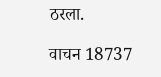ठरला.

वाचन 18737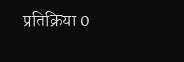प्रतिक्रिया 0